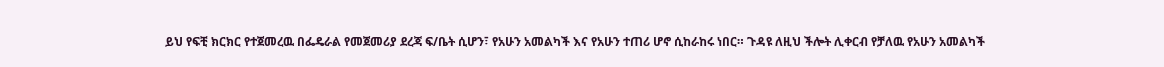ይህ የፍቺ ክርክር የተጀመረዉ በፌዴራል የመጀመሪያ ደረጃ ፍ/ቤት ሲሆን፣ የአሁን አመልካች እና የአሁን ተጠሪ ሆኖ ሲከራከሩ ነበር። ጉዳዩ ለዚህ ችሎት ሊቀርብ የቻለዉ የአሁን አመልካች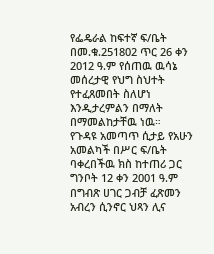የፌዴራል ከፍተኛ ፍ/ቤት በመ.ቁ.251802 ጥር 26 ቀን 2012 ዓ.ም የሰጠዉ ዉሳኔ መሰረታዊ የህግ ስህተት የተፈጸመበት ስለሆነ እንዲታረምልን በማለት በማመልከታቸዉ ነዉ።
የጉዳዩ አመጣጥ ሲታይ የአሁን አመልካች በሥር ፍ/ቤት ባቀረበችዉ ክስ ከተጠሪ ጋር ግንቦት 12 ቀን 2001 ዓ.ም በግብጽ ሀገር ጋብቻ ፈጽመን አብረን ሲንኖር ህጻን ሊና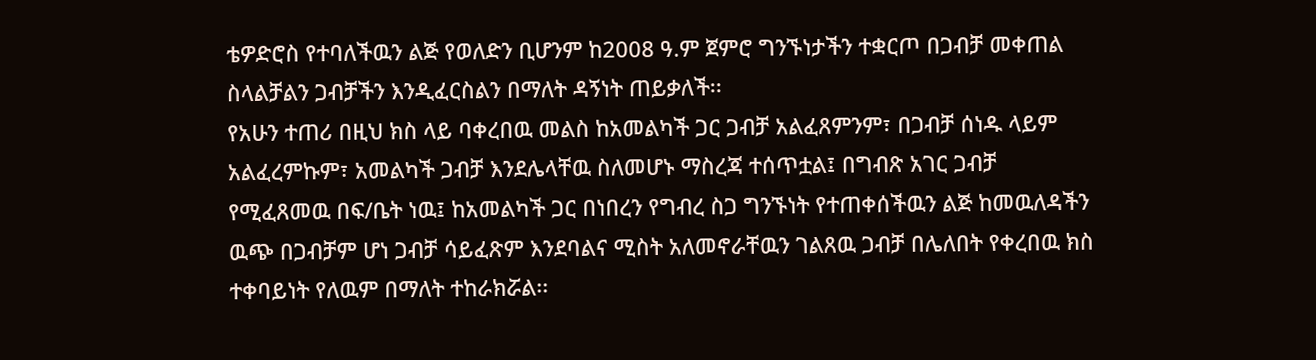ቴዎድሮስ የተባለችዉን ልጅ የወለድን ቢሆንም ከ2008 ዓ.ም ጀምሮ ግንኙነታችን ተቋርጦ በጋብቻ መቀጠል ስላልቻልን ጋብቻችን እንዲፈርስልን በማለት ዳኝነት ጠይቃለች፡፡
የአሁን ተጠሪ በዚህ ክስ ላይ ባቀረበዉ መልስ ከአመልካች ጋር ጋብቻ አልፈጸምንም፣ በጋብቻ ሰነዱ ላይም አልፈረምኩም፣ አመልካች ጋብቻ እንደሌላቸዉ ስለመሆኑ ማስረጃ ተሰጥቷል፤ በግብጽ አገር ጋብቻ የሚፈጸመዉ በፍ/ቤት ነዉ፤ ከአመልካች ጋር በነበረን የግብረ ስጋ ግንኙነት የተጠቀሰችዉን ልጅ ከመዉለዳችን ዉጭ በጋብቻም ሆነ ጋብቻ ሳይፈጽም እንደባልና ሚስት አለመኖራቸዉን ገልጸዉ ጋብቻ በሌለበት የቀረበዉ ክስ ተቀባይነት የለዉም በማለት ተከራክሯል፡፡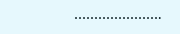………………….